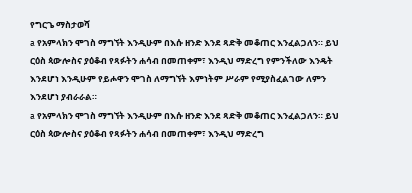የግርጌ ማስታወሻ
a የአምላክን ሞገስ ማግኘት እንዲሁም በእሱ ዘንድ እንደ ጻድቅ መቆጠር እንፈልጋለን። ይህ ርዕስ ጳውሎስና ያዕቆብ የጻፉትን ሐሳብ በመጠቀም፣ እንዲህ ማድረግ የምንችለው እንዴት እንደሆነ እንዲሁም የይሖዋን ሞገስ ለማግኘት እምነትም ሥራም የሚያስፈልገው ለምን እንደሆነ ያብራራል።
a የአምላክን ሞገስ ማግኘት እንዲሁም በእሱ ዘንድ እንደ ጻድቅ መቆጠር እንፈልጋለን። ይህ ርዕስ ጳውሎስና ያዕቆብ የጻፉትን ሐሳብ በመጠቀም፣ እንዲህ ማድረግ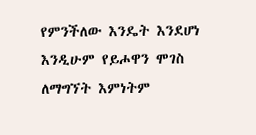የምንችለው እንዴት እንደሆነ እንዲሁም የይሖዋን ሞገስ ለማግኘት እምነትም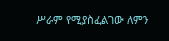ሥራም የሚያስፈልገው ለምን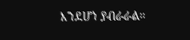እንደሆነ ያብራራል።